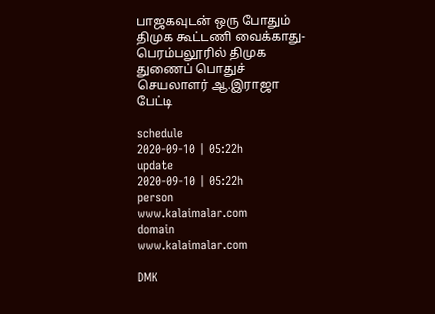பாஜகவுடன் ஒரு போதும் திமுக கூட்டணி வைக்காது- பெரம்பலூரில் திமுக துணைப் பொதுச் செயலாளர் ஆ.இராஜா பேட்டி

schedule
2020-09-10 | 05:22h
update
2020-09-10 | 05:22h
person
www.kalaimalar.com
domain
www.kalaimalar.com

DMK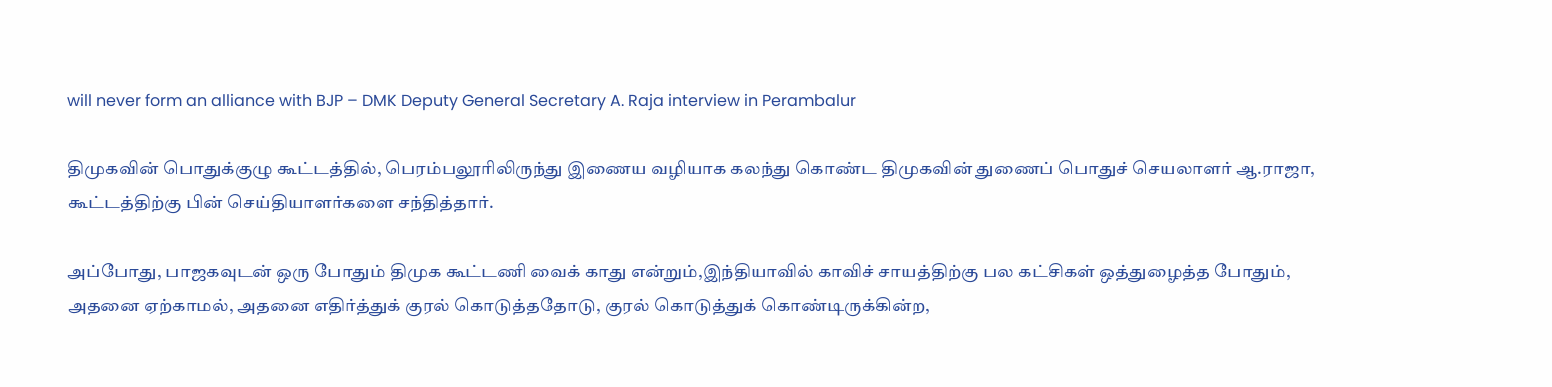will never form an alliance with BJP – DMK Deputy General Secretary A. Raja interview in Perambalur

திமுகவின் பொதுக்குழு கூட்டத்தில், பெரம்பலூரிலிருந்து இணைய வழியாக கலந்து கொண்ட திமுகவின் துணைப் பொதுச் செயலாளர் ஆ.ராஜா, கூட்டத்திற்கு பின் செய்தியாளர்களை சந்தித்தார்.

அப்போது, பாஜகவுடன் ஒரு போதும் திமுக கூட்டணி வைக் காது என்றும்,இந்தியாவில் காவிச் சாயத்திற்கு பல கட்சிகள் ஒத்துழைத்த போதும், அதனை ஏற்காமல், அதனை எதிர்த்துக் குரல் கொடுத்ததோடு, குரல் கொடுத்துக் கொண்டிருக்கின்ற,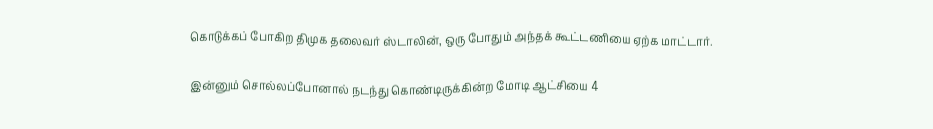கொடுக்கப் போகிற திமுக தலைவர் ஸ்டாலின், ஒரு போதும் அந்தக் கூட்டணியை ஏற்க மாட்டார்.

இன்னும் சொல்லப்போனால் நடந்து கொண்டிருக்கின்ற மோடி ஆட்சியை 4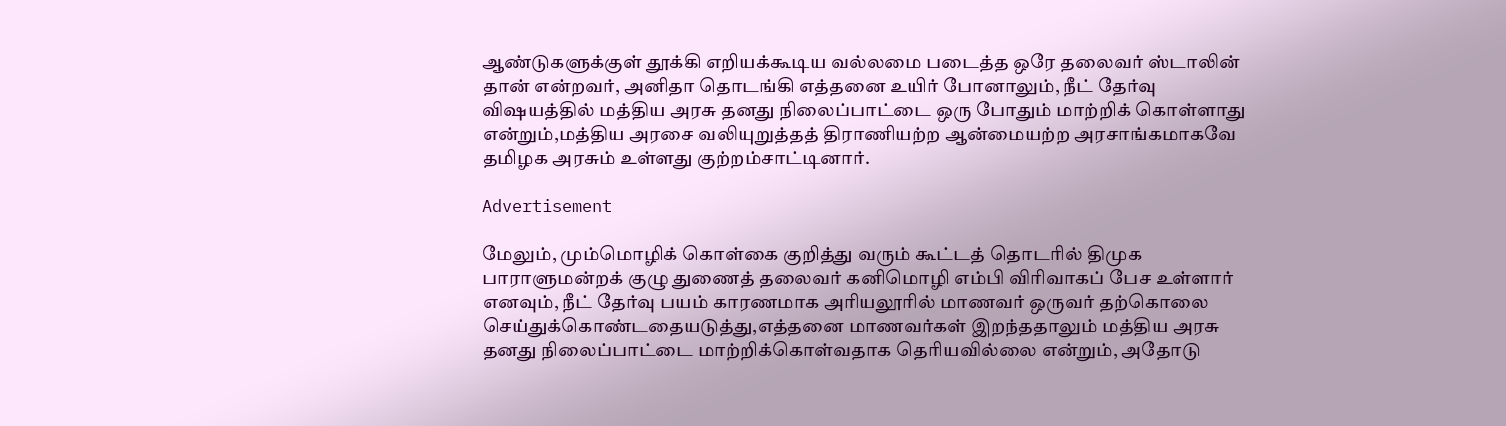ஆண்டுகளுக்குள் தூக்கி எறியக்கூடிய வல்லமை படைத்த ஒரே தலைவர் ஸ்டாலின் தான் என்றவர், அனிதா தொடங்கி எத்தனை உயிர் போனாலும், நீட் தேர்வு விஷயத்தில் மத்திய அரசு தனது நிலைப்பாட்டை ஒரு போதும் மாற்றிக் கொள்ளாது என்றும்,மத்திய அரசை வலியுறுத்தத் திராணியற்ற ஆன்மையற்ற அரசாங்கமாகவே தமிழக அரசும் உள்ளது குற்றம்சாட்டினார்.

Advertisement

மேலும், மும்மொழிக் கொள்கை குறித்து வரும் கூட்டத் தொடரில் திமுக பாராளுமன்றக் குழு துணைத் தலைவர் கனிமொழி எம்பி விரிவாகப் பேச உள்ளார் எனவும், நீட் தேர்வு பயம் காரணமாக அரியலூரில் மாணவர் ஒருவர் தற்கொலை செய்துக்கொண்டதையடுத்து,எத்தனை மாணவர்கள் இறந்ததாலும் மத்திய அரசு தனது நிலைப்பாட்டை மாற்றிக்கொள்வதாக தெரியவில்லை என்றும், அதோடு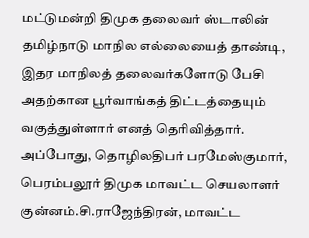மட்டுமன்றி திமுக தலைவர் ஸ்டாலின் தமிழ்நாடு மாநில எல்லையைத் தாண்டி, இதர மாநிலத் தலைவர்களோடு பேசி அதற்கான பூர்வாங்கத் திட்டத்தையும் வகுத்துள்ளார் எனத் தெரிவித்தார். அப்போது, தொழிலதிபர் பரமேஸ்குமார், பெரம்பலூர் திமுக மாவட்ட செயலாளர் குன்னம்.சி.ராஜேந்திரன், மாவட்ட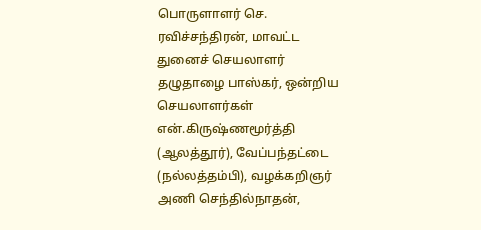பொருளாளர் செ. ரவிச்சந்திரன், மாவட்ட துனைச் செயலாளர் தழுதாழை பாஸ்கர், ஒன்றிய செயலாளர்கள் என்.கிருஷ்ணமூர்த்தி (ஆலத்தூர்), வேப்பந்தட்டை (நல்லத்தம்பி), வழக்கறிஞர் அணி செந்தில்நாதன்,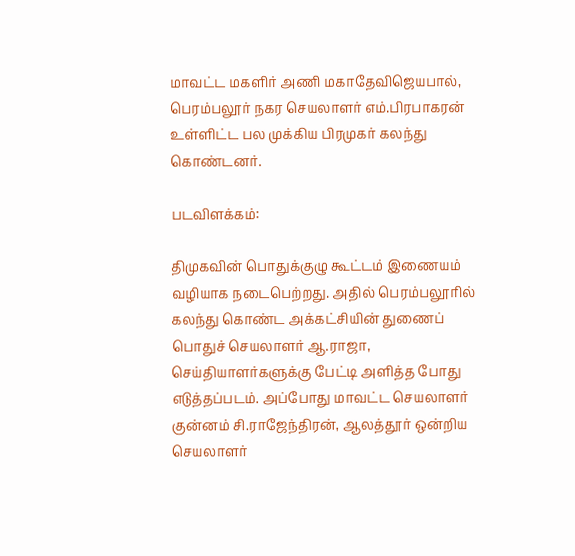மாவட்ட மகளிர் அணி மகாதேவிஜெயபால், பெரம்பலூர் நகர செயலாளர் எம்.பிரபாகரன் உள்ளிட்ட பல முக்கிய பிரமுகர் கலந்து கொண்டனர்.

படவிளக்கம்:

திமுகவின் பொதுக்குழு கூட்டம் இணையம் வழியாக நடைபெற்றது. அதில் பெரம்பலூரில் கலந்து கொண்ட அக்கட்சியின் துணைப் பொதுச் செயலாளர் ஆ.ராஜா, செய்தியாளர்களுக்கு பேட்டி அளித்த போது எடுத்தப்படம். அப்போது மாவட்ட செயலாளர் குன்னம் சி.ராஜேந்திரன், ஆலத்தூர் ஒன்றிய செயலாளர்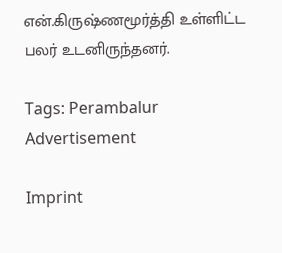என்.கிருஷ்ணமூர்த்தி உள்ளிட்ட பலர் உடனிருந்தனர்.

Tags: Perambalur
Advertisement

Imprint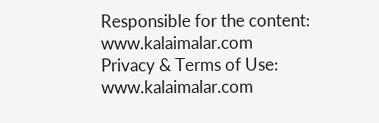Responsible for the content:
www.kalaimalar.com
Privacy & Terms of Use:
www.kalaimalar.com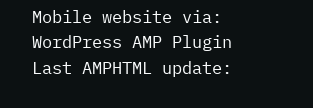Mobile website via:
WordPress AMP Plugin
Last AMPHTML update: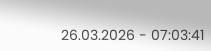26.03.2026 - 07:03:41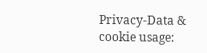Privacy-Data & cookie usage: